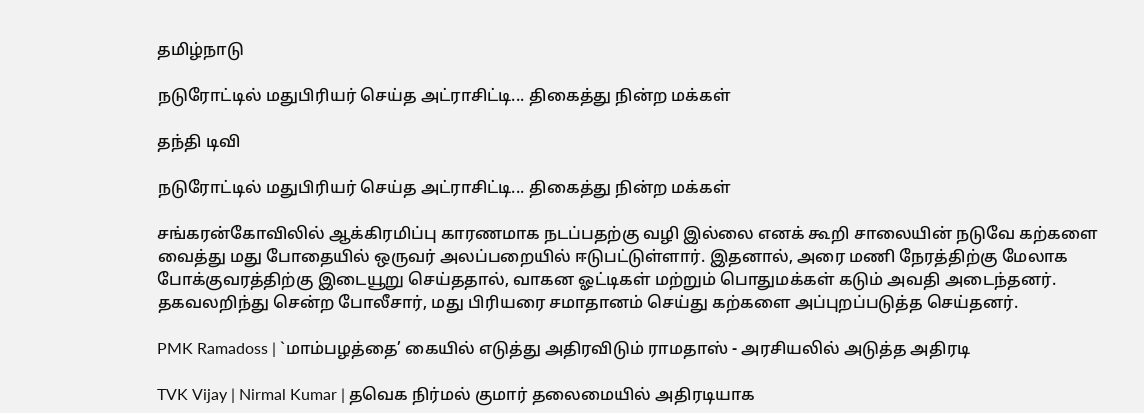தமிழ்நாடு

நடுரோட்டில் மதுபிரியர் செய்த அட்ராசிட்டி... திகைத்து நின்ற மக்கள்

தந்தி டிவி

நடுரோட்டில் மதுபிரியர் செய்த அட்ராசிட்டி... திகைத்து நின்ற மக்கள்

சங்கரன்கோவிலில் ஆக்கிரமிப்பு காரணமாக நடப்பதற்கு வழி இல்லை எனக் கூறி சாலையின் நடுவே கற்களை வைத்து மது போதையில் ஒருவர் அலப்பறையில் ஈடுபட்டுள்ளார். இதனால், அரை மணி நேரத்திற்கு மேலாக போக்குவரத்திற்கு இடையூறு செய்த‌தால், வாகன ஓட்டிகள் மற்றும் பொதுமக்கள் கடும் அவதி அடைந்தனர். தகவலறிந்து சென்ற போலீசார், மது பிரியரை சமாதானம் செய்து கற்களை அப்புறப்படுத்த செய்தனர்.

PMK Ramadoss | `மாம்பழத்தை’ கையில் எடுத்து அதிரவிடும் ராமதாஸ் - அரசியலில் அடுத்த அதிரடி

TVK Vijay | Nirmal Kumar | தவெக நிர்மல் குமார் தலைமையில் அதிரடியாக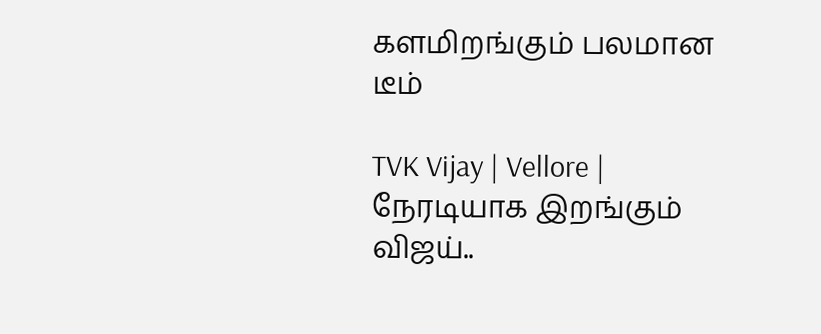களமிறங்கும் பலமான டீம்

TVK Vijay | Vellore | நேரடியாக இறங்கும் விஜய்..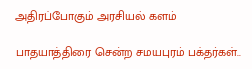அதிரப்போகும் அரசியல் களம்

பாதயாத்திரை சென்ற சமயபுரம் பக்தர்கள்..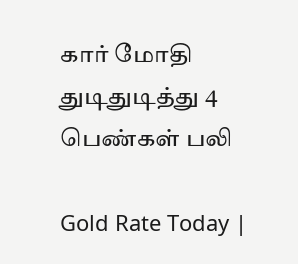கார் மோதி துடிதுடித்து 4 பெண்கள் பலி

Gold Rate Today |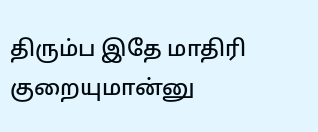திரும்ப இதே மாதிரி குறையுமான்னு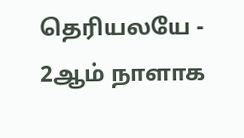தெரியலயே - 2ஆம் நாளாக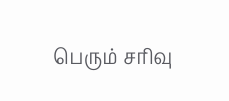பெரும் சரிவு